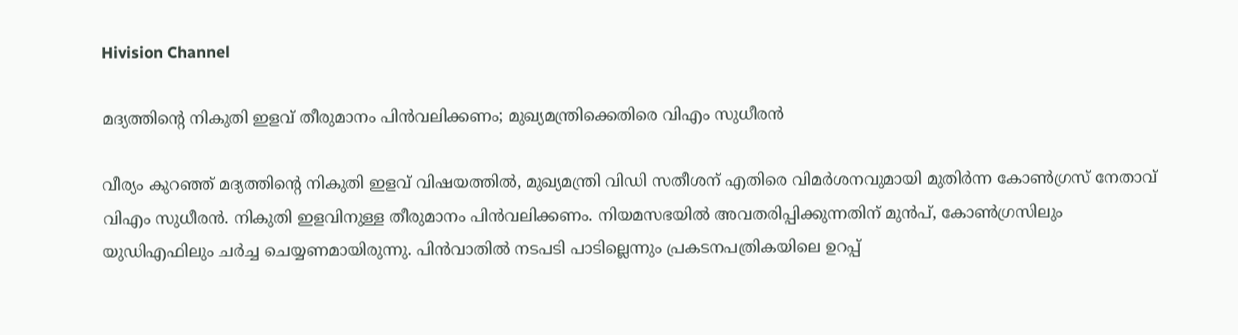Hivision Channel

മദ്യത്തിന്റെ നികുതി ഇളവ് തീരുമാനം പിന്‍വലിക്കണം; മുഖ്യമന്ത്രിക്കെതിരെ വിഎം സുധീരന്‍

വീര്യം കുറഞ്ഞ് മദ്യത്തിന്റെ നികുതി ഇളവ് വിഷയത്തില്‍, മുഖ്യമന്ത്രി വിഡി സതീശന് എതിരെ വിമര്‍ശനവുമായി മുതിര്‍ന്ന കോണ്‍ഗ്രസ് നേതാവ് വിഎം സുധീരന്‍. നികുതി ഇളവിനുള്ള തീരുമാനം പിന്‍വലിക്കണം. നിയമസഭയില്‍ അവതരിപ്പിക്കുന്നതിന് മുന്‍പ്, കോണ്‍ഗ്രസിലും യുഡിഎഫിലും ചര്‍ച്ച ചെയ്യണമായിരുന്നു. പിന്‍വാതില്‍ നടപടി പാടില്ലെന്നും പ്രകടനപത്രികയിലെ ഉറപ്പ്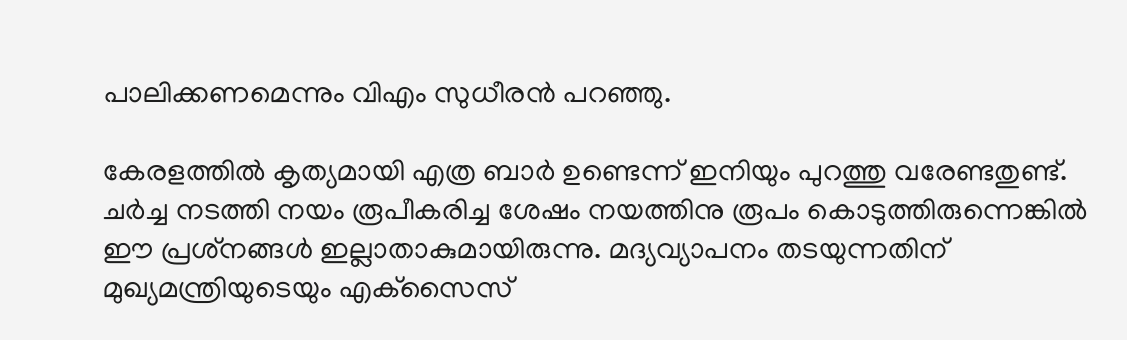പാലിക്കണമെന്നും വിഎം സുധീരന്‍ പറഞ്ഞു.

കേരളത്തില്‍ കൃത്യമായി എത്ര ബാര്‍ ഉണ്ടെന്ന് ഇനിയും പുറത്തു വരേണ്ടതുണ്ട്. ചര്‍ച്ച നടത്തി നയം രൂപീകരിച്ച ശേഷം നയത്തിനു രൂപം കൊടുത്തിരുന്നെങ്കില്‍ ഈ പ്രശ്‌നങ്ങള്‍ ഇല്ലാതാകുമായിരുന്നു. മദ്യവ്യാപനം തടയുന്നതിന് മുഖ്യമന്ത്രിയുടെയും എക്‌സൈസ്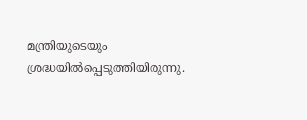മന്ത്രിയുടെയും ശ്രദ്ധയില്‍പ്പെടുത്തിയിരുന്നു.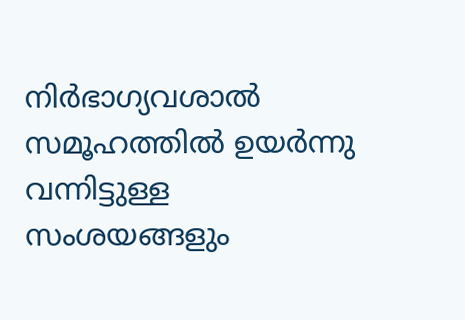നിര്‍ഭാഗ്യവശാല്‍ സമൂഹത്തില്‍ ഉയര്‍ന്നു വന്നിട്ടുള്ള സംശയങ്ങളും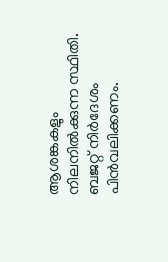ആശങ്കകളും നിലനില്‍ക്കുന്ന സ്ഥിതി. ബജറ്റ് നിര്‍ദേശം പിന്‍വലിക്കണം.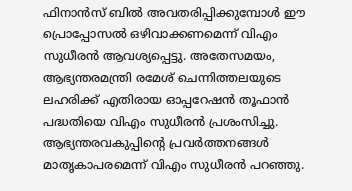ഫിനാന്‍സ് ബില്‍ അവതരിപ്പിക്കുമ്പോള്‍ ഈ പ്രൊപ്പോസല്‍ ഒഴിവാക്കണമെന്ന് വിഎം സുധീരന്‍ ആവശ്യപ്പെട്ടു. അതേസമയം, ആഭ്യന്തരമന്ത്രി രമേശ് ചെന്നിത്തലയുടെ ലഹരിക്ക് എതിരായ ഓപ്പറേഷന്‍ തൂഫാന്‍ പദ്ധതിയെ വിഎം സുധീരന്‍ പ്രശംസിച്ചു. ആഭ്യന്തരവകുപ്പിന്റെ പ്രവര്‍ത്തനങ്ങള്‍ മാതൃകാപരമെന്ന് വിഎം സുധീരന്‍ പറഞ്ഞു.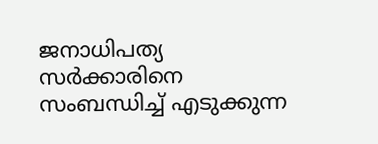ജനാധിപത്യ സര്‍ക്കാരിനെ സംബന്ധിച്ച് എടുക്കുന്ന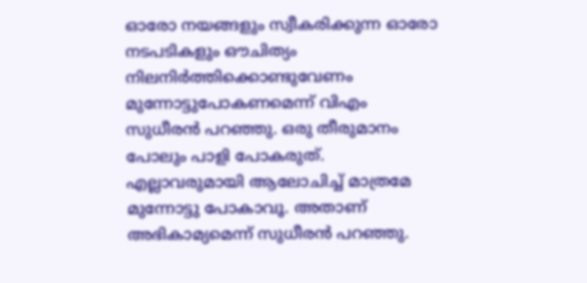ഓരോ നയങ്ങളും സ്വീകരിക്കുന്ന ഓരോ നടപടികളും ഔചിത്യം നിലനിര്‍ത്തിക്കൊണ്ടുവേണം മുന്നോട്ടുപോകണമെന്ന് വിഎം സുധീരന്‍ പറഞ്ഞു. ഒരു തീരുമാനം പോലും പാളി പോകരുത്. എല്ലാവരുമായി ആലോചിച്ച് മാത്രമേ മുന്നോട്ടു പോകാവൂ. അതാണ് അഭികാമ്യമെന്ന് സുധീരന്‍ പറഞ്ഞു.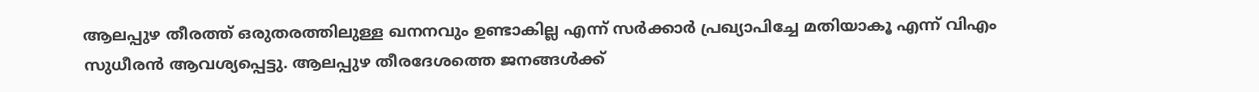ആലപ്പുഴ തീരത്ത് ഒരുതരത്തിലുള്ള ഖനനവും ഉണ്ടാകില്ല എന്ന് സര്‍ക്കാര്‍ പ്രഖ്യാപിച്ചേ മതിയാകൂ എന്ന് വിഎം സുധീരന്‍ ആവശ്യപ്പെട്ടു. ആലപ്പുഴ തീരദേശത്തെ ജനങ്ങള്‍ക്ക്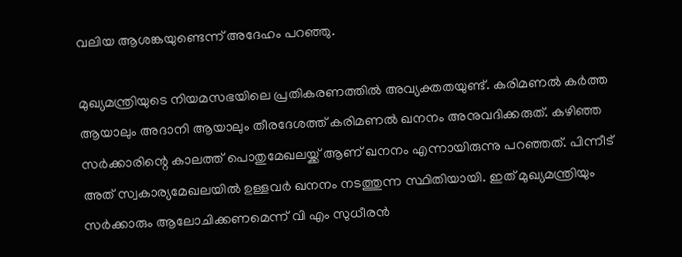വലിയ ആശങ്കയുണ്ടെന്ന് അദേഹം പറഞ്ഞു.

മുഖ്യമന്ത്രിയുടെ നിയമസഭയിലെ പ്രതികരണത്തില്‍ അവ്യക്തതയുണ്ട്. കരിമണല്‍ കര്‍ത്ത ആയാലും അദാനി ആയാലും തീരദേശത്ത് കരിമണല്‍ ഖനനം അനുവദിക്കരുത്. കഴിഞ്ഞ സര്‍ക്കാരിന്റെ കാലത്ത് പൊതുമേഖലയ്ക്ക് ആണ് ഖനനം എന്നായിരുന്നു പറഞ്ഞത്. പിന്നീട് അത് സ്വകാര്യമേഖലയില്‍ ഉള്ളവര്‍ ഖനനം നടത്തുന്ന സ്ഥിതിയായി. ഇത് മുഖ്യമന്ത്രിയും സര്‍ക്കാരും ആലോചിക്കണമെന്ന് വി എം സുധീരന്‍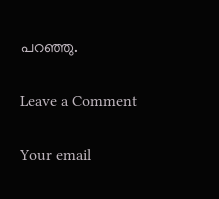പറഞ്ഞു.

Leave a Comment

Your email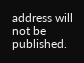address will not be published.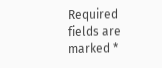Required fields are marked *